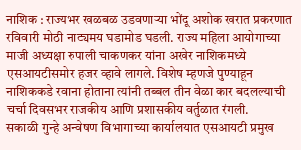नाशिक : राज्यभर खळबळ उडवणाऱ्या भोंदू अशोक खरात प्रकरणात रविवारी मोठी नाट्यमय घडामोड घडली. राज्य महिला आयोगाच्या माजी अध्यक्षा रुपाली चाकणकर यांना अखेर नाशिकमध्ये एसआयटीसमोर हजर व्हावे लागले. विशेष म्हणजे पुण्याहून नाशिककडे रवाना होताना त्यांनी तब्बल तीन वेळा कार बदलल्याची चर्चा दिवसभर राजकीय आणि प्रशासकीय वर्तुळात रंगली.
सकाळी गुन्हे अन्वेषण विभागाच्या कार्यालयात एसआयटी प्रमुख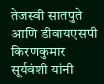तेजस्वी सातपुते आणि डीवायएसपी किरणकुमार सूर्यवंशी यांनी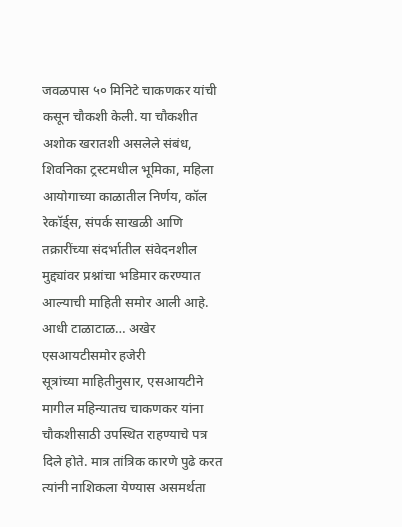जवळपास ५० मिनिटे चाकणकर यांची कसून चौकशी केली. या चौकशीत अशोक खरातशी असलेले संबंध, शिवनिका ट्रस्टमधील भूमिका, महिला आयोगाच्या काळातील निर्णय, कॉल रेकॉर्ड्स, संपर्क साखळी आणि तक्रारींच्या संदर्भातील संवेदनशील मुद्द्यांवर प्रश्नांचा भडिमार करण्यात आल्याची माहिती समोर आली आहे.
आधी टाळाटाळ… अखेर एसआयटीसमोर हजेरी
सूत्रांच्या माहितीनुसार, एसआयटीने मागील महिन्यातच चाकणकर यांना चौकशीसाठी उपस्थित राहण्याचे पत्र दिले होते. मात्र तांत्रिक कारणे पुढे करत त्यांनी नाशिकला येण्यास असमर्थता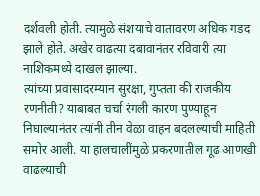दर्शवली होती. त्यामुळे संशयाचे वातावरण अधिक गडद झाले होते. अखेर वाढत्या दबावानंतर रविवारी त्या नाशिकमध्ये दाखल झाल्या.
त्यांच्या प्रवासादरम्यान सुरक्षा, गुप्तता की राजकीय रणनीती? याबाबत चर्चा रंगली कारण पुण्याहून निघाल्यानंतर त्यांनी तीन वेळा वाहन बदलल्याची माहिती समोर आली. या हालचालींमुळे प्रकरणातील गूढ आणखी वाढल्याची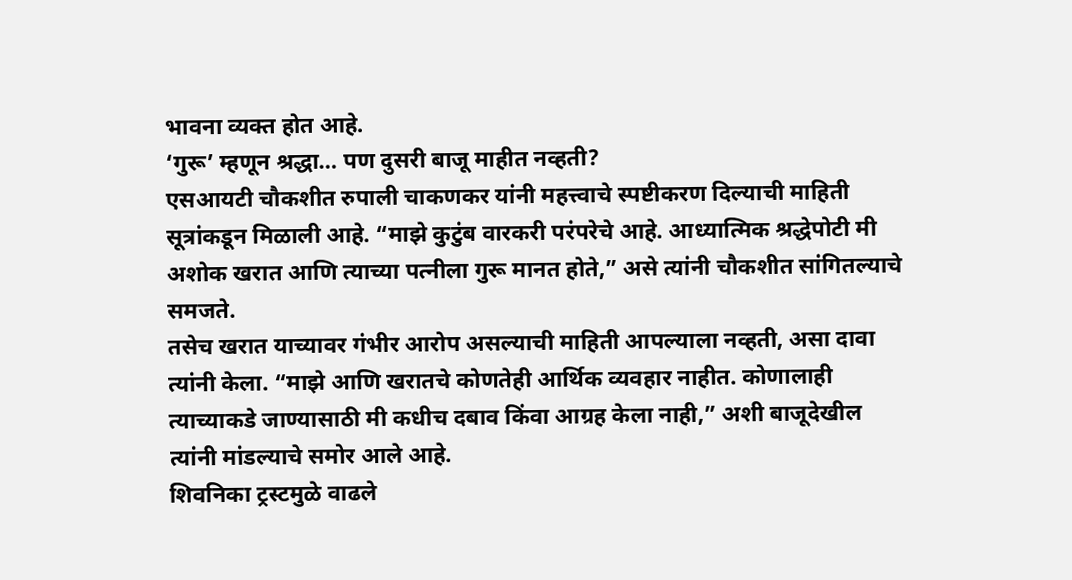भावना व्यक्त होत आहे.
‘गुरू’ म्हणून श्रद्धा… पण दुसरी बाजू माहीत नव्हती?
एसआयटी चौकशीत रुपाली चाकणकर यांनी महत्त्वाचे स्पष्टीकरण दिल्याची माहिती सूत्रांकडून मिळाली आहे. “माझे कुटुंब वारकरी परंपरेचे आहे. आध्यात्मिक श्रद्धेपोटी मी अशोक खरात आणि त्याच्या पत्नीला गुरू मानत होते,” असे त्यांनी चौकशीत सांगितल्याचे समजते.
तसेच खरात याच्यावर गंभीर आरोप असल्याची माहिती आपल्याला नव्हती, असा दावा त्यांनी केला. “माझे आणि खरातचे कोणतेही आर्थिक व्यवहार नाहीत. कोणालाही त्याच्याकडे जाण्यासाठी मी कधीच दबाव किंवा आग्रह केला नाही,” अशी बाजूदेखील त्यांनी मांडल्याचे समोर आले आहे.
शिवनिका ट्रस्टमुळे वाढले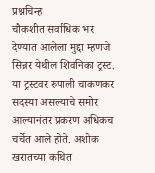प्रश्नचिन्ह
चौकशीत सर्वाधिक भर देण्यात आलेला मुद्दा म्हणजे सिन्नर येथील शिवनिका ट्रस्ट. या ट्रस्टवर रुपाली चाकणकर सदस्या असल्याचे समोर आल्यानंतर प्रकरण अधिकच चर्चेत आले होते. अशोक खरातच्या कथित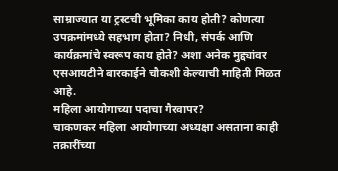साम्राज्यात या ट्रस्टची भूमिका काय होती? कोणत्या उपक्रमांमध्ये सहभाग होता? निधी, संपर्क आणि कार्यक्रमांचे स्वरूप काय होते? अशा अनेक मुद्द्यांवर एसआयटीने बारकाईने चौकशी केल्याची माहिती मिळत आहे.
महिला आयोगाच्या पदाचा गैरवापर?
चाकणकर महिला आयोगाच्या अध्यक्षा असताना काही तक्रारींच्या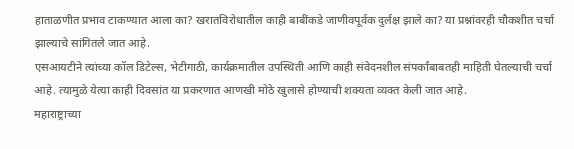हाताळणीत प्रभाव टाकण्यात आला का? खरातविरोधातील काही बाबींकडे जाणीवपूर्वक दुर्लक्ष झाले का? या प्रश्नांवरही चौकशीत चर्चा झाल्याचे सांगितले जात आहे.
एसआयटीने त्यांच्या कॉल डिटेल्स, भेटीगाठी, कार्यक्रमातील उपस्थिती आणि काही संवेदनशील संपर्कांबाबतही माहिती घेतल्याची चर्चा आहे. त्यामुळे येत्या काही दिवसांत या प्रकरणात आणखी मोठे खुलासे होण्याची शक्यता व्यक्त केली जात आहे.
महाराष्ट्राच्या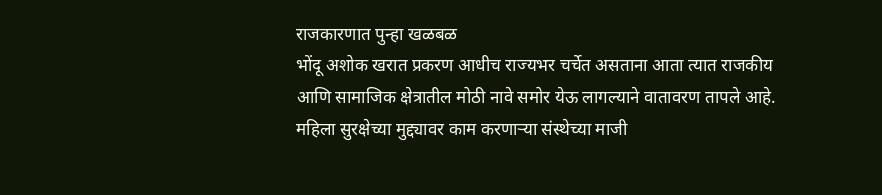राजकारणात पुन्हा खळबळ
भोंदू अशोक खरात प्रकरण आधीच राज्यभर चर्चेत असताना आता त्यात राजकीय आणि सामाजिक क्षेत्रातील मोठी नावे समोर येऊ लागल्याने वातावरण तापले आहे. महिला सुरक्षेच्या मुद्द्यावर काम करणाऱ्या संस्थेच्या माजी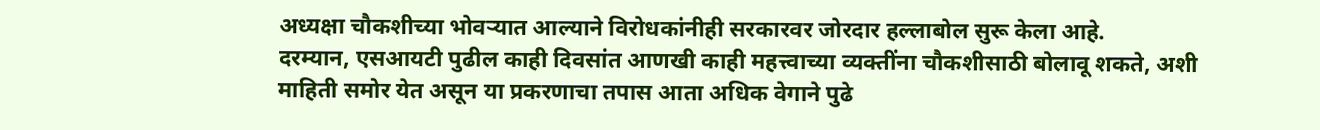अध्यक्षा चौकशीच्या भोवऱ्यात आल्याने विरोधकांनीही सरकारवर जोरदार हल्लाबोल सुरू केला आहे.
दरम्यान, एसआयटी पुढील काही दिवसांत आणखी काही महत्त्वाच्या व्यक्तींना चौकशीसाठी बोलावू शकते, अशी माहिती समोर येत असून या प्रकरणाचा तपास आता अधिक वेगाने पुढे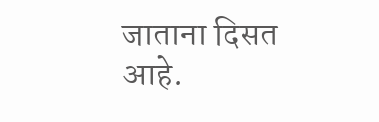जाताना दिसत आहे.